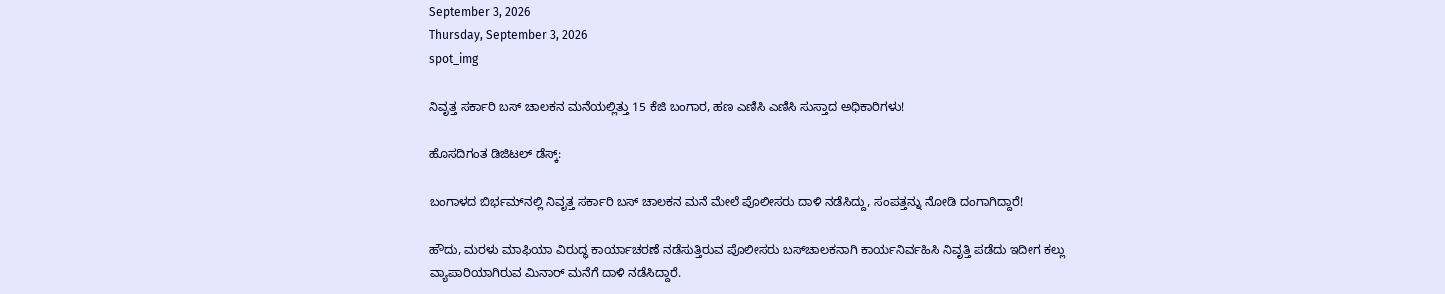September 3, 2026
Thursday, September 3, 2026
spot_img

ನಿವೃತ್ತ ಸರ್ಕಾರಿ ಬಸ್‌ ಚಾಲಕನ ಮನೆಯಲ್ಲಿತ್ತು 15 ಕೆಜಿ ಬಂಗಾರ, ಹಣ ಎಣಿಸಿ ಎಣಿಸಿ ಸುಸ್ತಾದ ಅಧಿಕಾರಿಗಳು!

ಹೊಸದಿಗಂತ ಡಿಜಿಟಲ್‌ ಡೆಸ್ಕ್‌:

ಬಂಗಾಳದ ಬಿರ್ಭಮ್‌ನಲ್ಲಿ ನಿವೃತ್ತ ಸರ್ಕಾರಿ ಬಸ್‌ ಚಾಲಕನ ಮನೆ ಮೇಲೆ ಪೊಲೀಸರು ದಾಳಿ ನಡೆಸಿದ್ದು, ಸಂಪತ್ತನ್ನು ನೋಡಿ ದಂಗಾಗಿದ್ದಾರೆ!

ಹೌದು, ಮರಳು ಮಾಫಿಯಾ ವಿರುದ್ಧ ಕಾರ್ಯಾಚರಣೆ ನಡೆಸುತ್ತಿರುವ ಪೊಲೀಸರು ಬಸ್‌ಚಾಲಕನಾಗಿ ಕಾರ್ಯನಿರ್ವಹಿಸಿ ನಿವೃತ್ತಿ ಪಡೆದು ಇದೀಗ ಕಲ್ಲು ವ್ಯಾಪಾರಿಯಾಗಿರುವ ಮಿನಾರ್‌ ಮನೆಗೆ ದಾಳಿ ನಡೆಸಿದ್ದಾರೆ.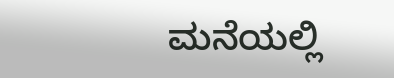ಮನೆಯಲ್ಲಿ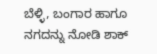ಬೆಳ್ಳಿ, ಬಂಗಾರ ಹಾಗೂ ನಗದನ್ನು ನೋಡಿ ಶಾಕ್‌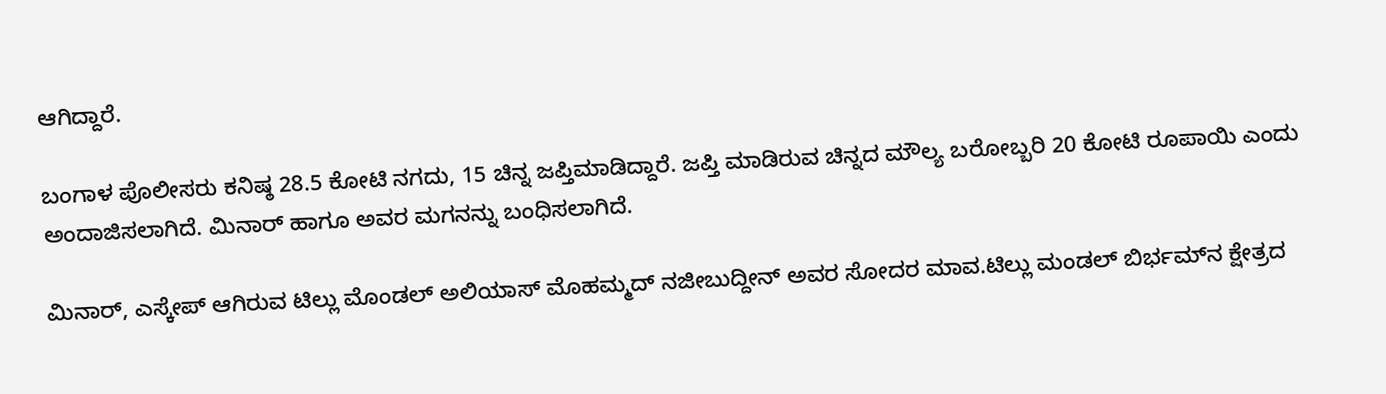ಆಗಿದ್ದಾರೆ.

ಬಂಗಾಳ ಪೊಲೀಸರು ಕನಿಷ್ಠ 28.5 ಕೋಟಿ ನಗದು, 15 ಚಿನ್ನ ಜಪ್ತಿಮಾಡಿದ್ದಾರೆ. ಜಪ್ತಿ ಮಾಡಿರುವ ಚಿನ್ನದ ಮೌಲ್ಯ ಬರೋಬ್ಬರಿ 20 ಕೋಟಿ ರೂಪಾಯಿ ಎಂದು ಅಂದಾಜಿಸಲಾಗಿದೆ. ಮಿನಾರ್‌ ಹಾಗೂ ಅವರ ಮಗನನ್ನು ಬಂಧಿಸಲಾಗಿದೆ.

ಮಿನಾರ್‌, ಎಸ್ಕೇಪ್‌ ಆಗಿರುವ ಟಿಲ್ಲು ಮೊಂಡಲ್‌ ಅಲಿಯಾಸ್‌ ಮೊಹಮ್ಮದ್‌ ನಜೀಬುದ್ದೀನ್‌ ಅವರ ಸೋದರ ಮಾವ.ಟಿಲ್ಲು ಮಂಡಲ್‌ ಬಿರ್ಭಮ್‌ನ ಕ್ಷೇತ್ರದ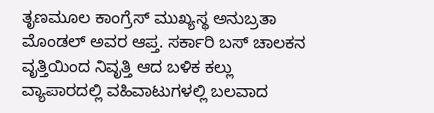ತೃಣಮೂಲ ಕಾಂಗ್ರೆಸ್ ಮುಖ್ಯಸ್ಥ ಅನುಬ್ರತಾ ಮೊಂಡಲ್ ಅವರ ಆಪ್ತ. ಸರ್ಕಾರಿ ಬಸ್‌ ಚಾಲಕನ ವೃತ್ತಿಯಿಂದ ನಿವೃತ್ತಿ ಆದ ಬಳಿಕ ಕಲ್ಲು ವ್ಯಾಪಾರದಲ್ಲಿ ವಹಿವಾಟುಗಳಲ್ಲಿ ಬಲವಾದ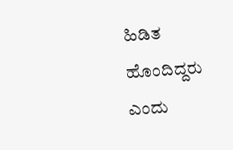ಹಿಡಿತ ಹೊಂದಿದ್ದರು ಎಂದು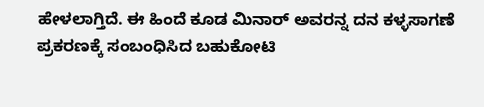ಹೇಳಲಾಗ್ತಿದೆ. ಈ ಹಿಂದೆ ಕೂಡ ಮಿನಾರ್‌ ಅವರನ್ನ ದನ ಕಳ್ಳಸಾಗಣೆ ಪ್ರಕರಣಕ್ಕೆ ಸಂಬಂಧಿಸಿದ ಬಹುಕೋಟಿ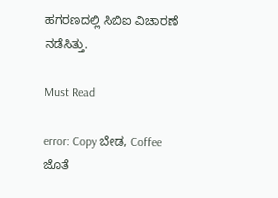ಹಗರಣದಲ್ಲಿ ಸಿಬಿಐ ವಿಚಾರಣೆ ನಡೆಸಿತ್ತು.

Must Read

error: Copy ಬೇಡ, Coffee ಜೊತೆ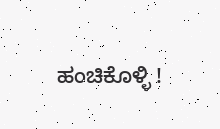ಹಂಚಿಕೊಳ್ಳಿ !